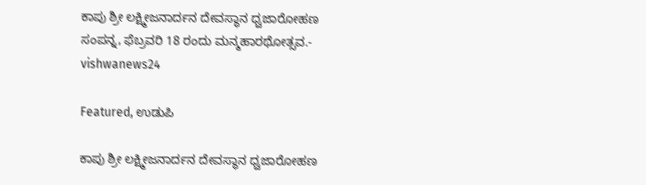ಕಾಪು ಶ್ರೀ ಲಕ್ಷ್ಮೀಜನಾರ್ದನ ದೇವಸ್ಥಾನ ಧ್ವಜಾರೋಹಣ ಸಂಪನ್ನ, ಫೆಬ್ರವರಿ 18 ರಂದು ಮನ್ಮಹಾರಥೋತ್ಸವ.- vishwanews24

Featured, ಉಡುಪಿ

ಕಾಪು ಶ್ರೀ ಲಕ್ಷ್ಮೀಜನಾರ್ದನ ದೇವಸ್ಥಾನ ಧ್ವಜಾರೋಹಣ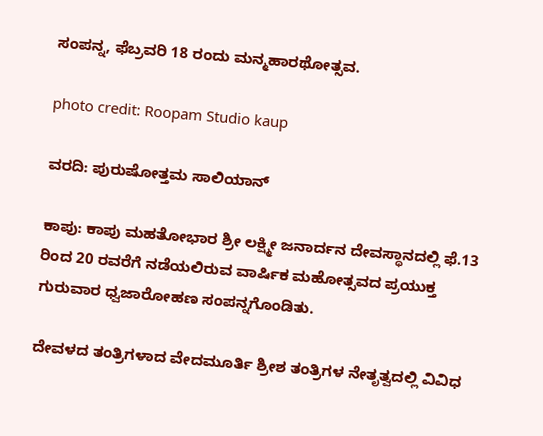ಸಂಪನ್ನ, ಫೆಬ್ರವರಿ 18 ರಂದು ಮನ್ಮಹಾರಥೋತ್ಸವ.

photo credit: Roopam Studio kaup

ವರದಿ: ಪುರುಷೋತ್ತಮ ಸಾಲಿಯಾನ್

ಕಾಪು: ಕಾಪು ಮಹತೋಭಾರ ಶ್ರೀ ಲಕ್ಷ್ಮೀ ಜನಾರ್ದನ ದೇವಸ್ಥಾನದಲ್ಲಿ ಫೆ.13 ರಿಂದ 20 ರವರೆಗೆ ನಡೆಯಲಿರುವ ವಾರ್ಷಿಕ ಮಹೋತ್ಸವದ ಪ್ರಯುಕ್ತ ಗುರುವಾರ ಧ್ವಜಾರೋಹಣ ಸಂಪನ್ನಗೊಂಡಿತು.

ದೇವಳದ ತಂತ್ರಿಗಳಾದ ವೇದಮೂರ್ತಿ ಶ್ರೀಶ ತಂತ್ರಿಗಳ ನೇತೃತ್ವದಲ್ಲಿ ವಿವಿಧ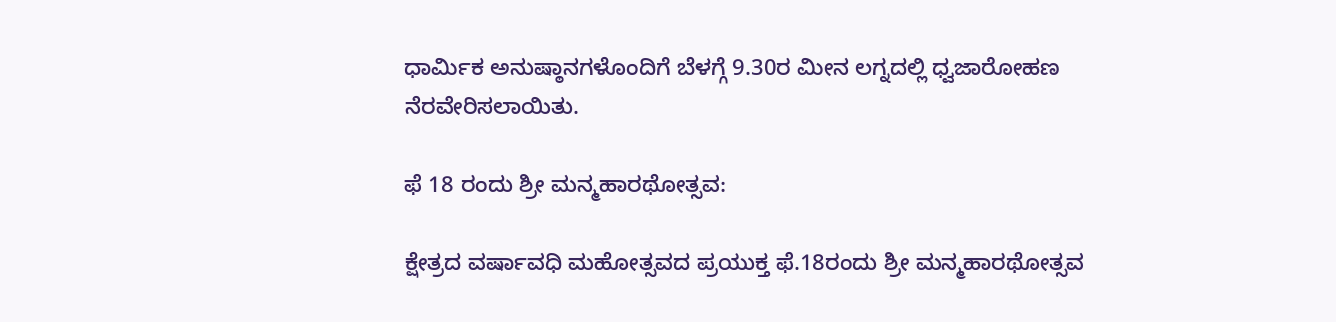ಧಾರ್ಮಿಕ ಅನುಷ್ಠಾನಗಳೊಂದಿಗೆ ಬೆಳಗ್ಗೆ 9.30ರ ಮೀನ ಲಗ್ನದಲ್ಲಿ ಧ್ವಜಾರೋಹಣ ನೆರವೇರಿಸಲಾಯಿತು.

ಫೆ 18 ರಂದು ಶ್ರೀ ಮನ್ಮಹಾರಥೋತ್ಸವ:

ಕ್ಷೇತ್ರದ ವರ್ಷಾವಧಿ ಮಹೋತ್ಸವದ ಪ್ರಯುಕ್ತ ಫೆ.18ರಂದು ಶ್ರೀ ಮನ್ಮಹಾರಥೋತ್ಸವ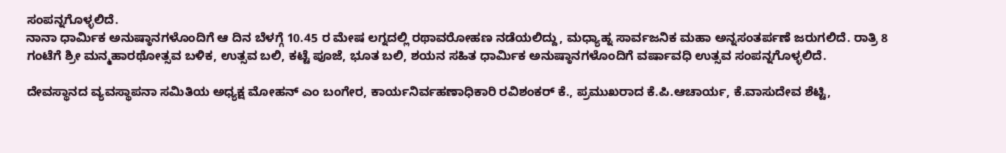ಸಂಪನ್ನಗೊಳ್ಳಲಿದೆ.
ನಾನಾ ಧಾರ್ಮಿಕ ಅನುಷ್ಠಾನಗಳೊಂದಿಗೆ ಆ ದಿನ ಬೆಳಗ್ಗೆ 10.45 ರ ಮೇಷ ಲಗ್ನದಲ್ಲಿ ರಥಾವರೋಹಣ ನಡೆಯಲಿದ್ದು, ಮಧ್ಯಾಹ್ನ ಸಾರ್ವಜನಿಕ ಮಹಾ ಅನ್ನಸಂತರ್ಪಣೆ ಜರುಗಲಿದೆ. ರಾತ್ರಿ 8 ಗಂಟೆಗೆ ಶ್ರೀ ಮನ್ಮಹಾರಥೋತ್ಸವ ಬಳಿಕ, ಉತ್ಸವ ಬಲಿ, ಕಟ್ಟೆ ಪೂಜೆ, ಭೂತ ಬಲಿ, ಶಯನ ಸಹಿತ ಧಾರ್ಮಿಕ ಅನುಷ್ಠಾನಗಳೊಂದಿಗೆ ವರ್ಷಾವಧಿ ಉತ್ಸವ ಸಂಪನ್ನಗೊಳ್ಳಲಿದೆ.

ದೇವಸ್ಥಾನದ ವ್ಯವಸ್ಥಾಪನಾ ಸಮಿತಿಯ ಅಧ್ಯಕ್ಷ ಮೋಹನ್‌ ಎಂ ಬಂಗೇರ, ಕಾರ್ಯನಿರ್ವಹಣಾಧಿಕಾರಿ ರವಿಶಂಕರ್‌ ಕೆ., ಪ್ರಮುಖರಾದ ಕೆ.ಪಿ.ಆಚಾರ್ಯ, ಕೆ.ವಾಸುದೇವ ಶೆಟ್ಟಿ,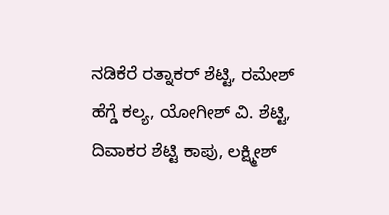ನಡಿಕೆರೆ ರತ್ನಾಕರ್‌ ಶೆಟ್ಟಿ, ರಮೇಶ್‌ ಹೆಗ್ಡೆ ಕಲ್ಯ, ಯೋಗೀಶ್‌ ವಿ. ಶೆಟ್ಟಿ, ದಿವಾಕರ ಶೆಟ್ಟಿ ಕಾಪು, ಲಕ್ಷ್ಮೀಶ್‌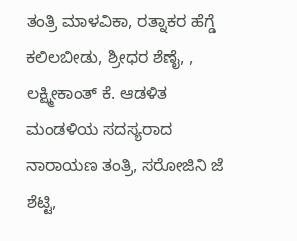ತಂತ್ರಿ ಮಾಳವಿಕಾ, ರತ್ನಾಕರ ಹೆಗ್ಡೆ ಕಲಿಲಬೀಡು, ಶ್ರೀಧರ ಶೆಣೈ, , ಲಕ್ಷ್ಮೀಕಾಂತ್‌ ಕೆ. ಆಡಳಿತ ಮಂಡಳಿಯ ಸದಸ್ಯರಾದ ನಾರಾಯಣ ತಂತ್ರಿ, ಸರೋಜಿನಿ ಜೆ ಶೆಟ್ಟಿ,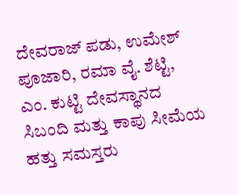ದೇವರಾಜ್‌ ಪಡು, ಉಮೇಶ್‌ ಪೂಜಾರಿ, ರಮಾ ವೈ. ಶೆಟ್ಟಿ, ಎಂ. ಕುಟ್ಟಿ ದೇವಸ್ಥಾನದ ಸಿಬಂದಿ ಮತ್ತು ಕಾಪು ಸೀಮೆಯ ಹತ್ತು ಸಮಸ್ತರು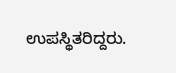ಉಪಸ್ಥಿತರಿದ್ದರು.